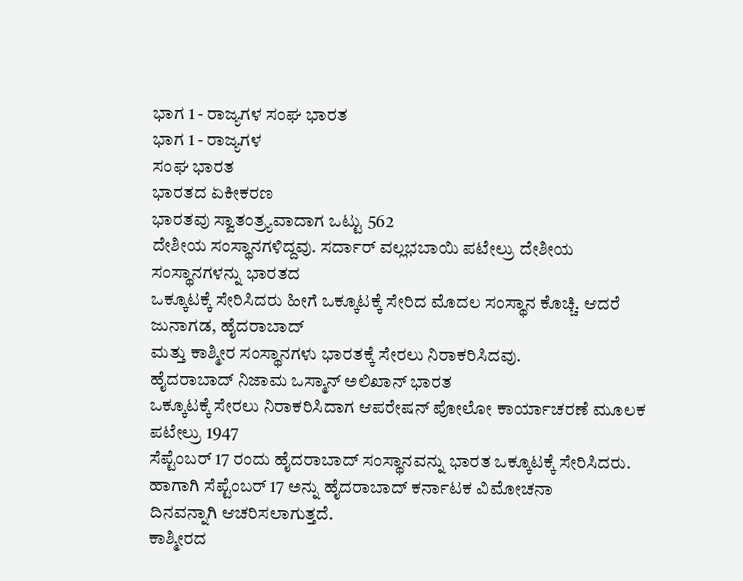ಭಾಗ 1 - ರಾಜ್ಯಗಳ ಸಂಘ ಭಾರತ
ಭಾಗ 1 - ರಾಜ್ಯಗಳ
ಸಂಘ ಭಾರತ
ಭಾರತದ ಏಕೀಕರಣ
ಭಾರತವು ಸ್ವಾತಂತ್ರ್ಯವಾದಾಗ ಒಟ್ಟು 562
ದೇಶೀಯ ಸಂಸ್ಥಾನಗಳಿದ್ದವು. ಸರ್ದಾರ್ ವಲ್ಲಭಬಾಯಿ ಪಟೇಲ್ರು ದೇಶೀಯ ಸಂಸ್ಥಾನಗಳನ್ನು ಭಾರತದ
ಒಕ್ಕೂಟಕ್ಕೆ ಸೇರಿಸಿದರು ಹೀಗೆ ಒಕ್ಕೂಟಕ್ಕೆ ಸೇರಿದ ಮೊದಲ ಸಂಸ್ಥಾನ ಕೊಚ್ಚಿ. ಆದರೆ ಜುನಾಗಡ, ಹೈದರಾಬಾದ್
ಮತ್ತು ಕಾಶ್ಮೀರ ಸಂಸ್ಥಾನಗಳು ಭಾರತಕ್ಕೆ ಸೇರಲು ನಿರಾಕರಿಸಿದವು.
ಹೈದರಾಬಾದ್ ನಿಜಾಮ ಒಸ್ಮಾನ್ ಅಲಿಖಾನ್ ಭಾರತ
ಒಕ್ಕೂಟಕ್ಕೆ ಸೇರಲು ನಿರಾಕರಿಸಿದಾಗ ಆಪರೇಷನ್ ಪೋಲೋ ಕಾರ್ಯಾಚರಣೆ ಮೂಲಕ ಪಟೇಲ್ರು 1947
ಸೆಪ್ಟೆಂಬರ್ 17 ರಂದು ಹೈದರಾಬಾದ್ ಸಂಸ್ಥಾನವನ್ನು ಭಾರತ ಒಕ್ಕೂಟಕ್ಕೆ ಸೇರಿಸಿದರು.
ಹಾಗಾಗಿ ಸೆಪ್ಟೆಂಬರ್ 17 ಅನ್ನು ಹೈದರಾಬಾದ್ ಕರ್ನಾಟಕ ವಿಮೋಚನಾ
ದಿನವನ್ನಾಗಿ ಆಚರಿಸಲಾಗುತ್ತದೆ.
ಕಾಶ್ಮೀರದ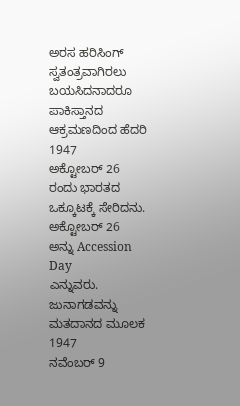ಅರಸ ಹರಿಸಿಂಗ್ ಸ್ವತಂತ್ರವಾಗಿರಲು
ಬಯಸಿದನಾದರೂ ಪಾಕಿಸ್ತಾನದ ಆಕ್ರಮಣದಿಂದ ಹೆದರಿ 1947
ಅಕ್ಟೋಬರ್ 26 ರಂದು ಭಾರತದ ಒಕ್ಕೂಟಕ್ಕೆ ಸೇರಿದನು. ಅಕ್ಟೋಬರ್ 26
ಅನ್ನು Accession Day
ಎನ್ನುವರು.
ಜುನಾಗಡವನ್ನು ಮತದಾನದ ಮೂಲಕ 1947
ನವೆಂಬರ್ 9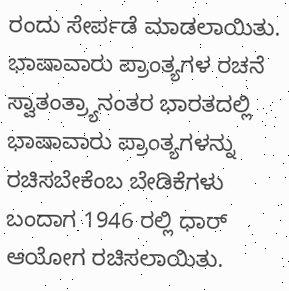ರಂದು ಸೇರ್ಪಡೆ ಮಾಡಲಾಯಿತು.
ಭಾಷಾವಾರು ಪ್ರಾಂತ್ಯಗಳ ರಚನೆ
ಸ್ವಾತಂತ್ರ್ಯಾನಂತರ ಭಾರತದಲ್ಲಿ ಭಾಷಾವಾರು ಪ್ರಾಂತ್ಯಗಳನ್ನು ರಚಿಸಬೇಕೆಂಬ ಬೇಡಿಕೆಗಳು ಬಂದಾಗ 1946 ರಲ್ಲಿ ಧಾರ್ ಆಯೋಗ ರಚಿಸಲಾಯಿತು.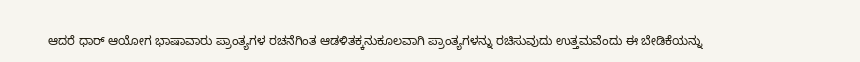ಆದರೆ ಧಾರ್ ಆಯೋಗ ಭಾಷಾವಾರು ಪ್ರಾಂತ್ಯಗಳ ರಚನೆಗಿಂತ ಆಡಳಿತಕ್ಕನುಕೂಲವಾಗಿ ಪ್ರಾಂತ್ಯಗಳನ್ನು ರಚಿಸುವುದು ಉತ್ತಮವೆಂದು ಈ ಬೇಡಿಕೆಯನ್ನು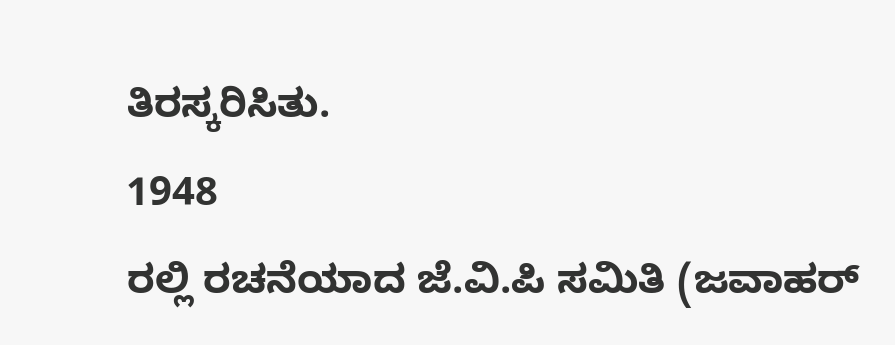ತಿರಸ್ಕರಿಸಿತು.
1948
ರಲ್ಲಿ ರಚನೆಯಾದ ಜೆ.ವಿ.ಪಿ ಸಮಿತಿ (ಜವಾಹರ್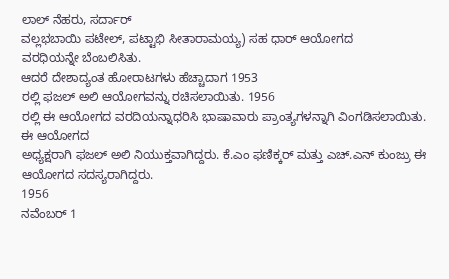ಲಾಲ್ ನೆಹರು, ಸರ್ದಾರ್
ವಲ್ಲಭಬಾಯಿ ಪಟೇಲ್, ಪಟ್ಟಾಭಿ ಸೀತಾರಾಮಯ್ಯ) ಸಹ ಧಾರ್ ಆಯೋಗದ
ವರಧಿಯನ್ನೇ ಬೆಂಬಲಿಸಿತು.
ಆದರೆ ದೇಶಾದ್ಯಂತ ಹೋರಾಟಗಳು ಹೆಚ್ಚಾದಾಗ 1953
ರಲ್ಲಿ ಫಜಲ್ ಅಲಿ ಆಯೋಗವನ್ನು ರಚಿಸಲಾಯಿತು. 1956
ರಲ್ಲಿ ಈ ಆಯೋಗದ ವರದಿಯನ್ನಾಧರಿಸಿ ಭಾಷಾವಾರು ಪ್ರಾಂತ್ಯಗಳನ್ನಾಗಿ ವಿಂಗಡಿಸಲಾಯಿತು. ಈ ಆಯೋಗದ
ಅಧ್ಯಕ್ಷರಾಗಿ ಫಜಲ್ ಅಲಿ ನಿಯುಕ್ತವಾಗಿದ್ದರು. ಕೆ.ಎಂ ಫಣಿಕ್ಕರ್ ಮತ್ತು ಎಚ್.ಎನ್ ಕುಂಜ್ರು ಈ
ಆಯೋಗದ ಸದಸ್ಯರಾಗಿದ್ದರು.
1956
ನವೆಂಬರ್ 1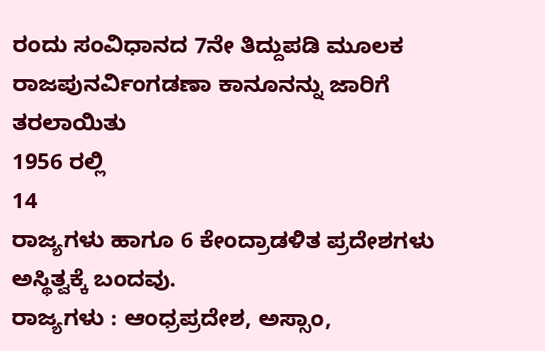ರಂದು ಸಂವಿಧಾನದ 7ನೇ ತಿದ್ದುಪಡಿ ಮೂಲಕ ರಾಜಪುನರ್ವಿಂಗಡಣಾ ಕಾನೂನನ್ನು ಜಾರಿಗೆ ತರಲಾಯಿತು
1956 ರಲ್ಲಿ
14
ರಾಜ್ಯಗಳು ಹಾಗೂ 6 ಕೇಂದ್ರಾಡಳಿತ ಪ್ರದೇಶಗಳು ಅಸ್ಥಿತ್ವಕ್ಕೆ ಬಂದವು.
ರಾಜ್ಯಗಳು : ಆಂಧ್ರಪ್ರದೇಶ, ಅಸ್ಸಾಂ,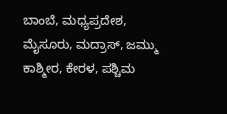ಬಾಂಬೆ, ಮಧ್ಯಪ್ರದೇಶ, ಮೈಸೂರು, ಮದ್ರಾಸ್, ಜಮ್ಮು ಕಾಶ್ಮೀರ, ಕೇರಳ, ಪಶ್ಚಿಮ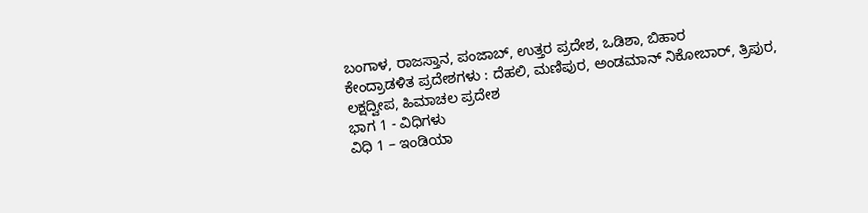ಬಂಗಾಳ, ರಾಜಸ್ತಾನ, ಪಂಜಾಬ್, ಉತ್ತರ ಪ್ರದೇಶ, ಒಡಿಶಾ, ಬಿಹಾರ
ಕೇಂದ್ರಾಡಳಿತ ಪ್ರದೇಶಗಳು : ದೆಹಲಿ, ಮಣಿಪುರ, ಅಂಡಮಾನ್ ನಿಕೋಬಾರ್, ತ್ರಿಪುರ, ಲಕ್ಷದ್ವೀಪ, ಹಿಮಾಚಲ ಪ್ರದೇಶ
ಭಾಗ 1 - ವಿಧಿಗಳು
ವಿಧಿ 1 – ಇಂಡಿಯಾ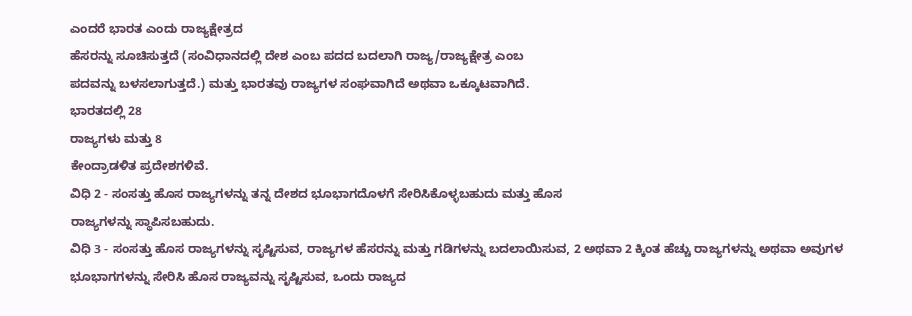ಎಂದರೆ ಭಾರತ ಎಂದು ರಾಜ್ಯಕ್ಷೇತ್ರದ
ಹೆಸರನ್ನು ಸೂಚಿಸುತ್ತದೆ (ಸಂವಿಧಾನದಲ್ಲಿ ದೇಶ ಎಂಬ ಪದದ ಬದಲಾಗಿ ರಾಜ್ಯ/ರಾಜ್ಯಕ್ಷೇತ್ರ ಎಂಬ
ಪದವನ್ನು ಬಳಸಲಾಗುತ್ತದೆ.) ಮತ್ತು ಭಾರತವು ರಾಜ್ಯಗಳ ಸಂಘವಾಗಿದೆ ಅಥವಾ ಒಕ್ಕೂಟವಾಗಿದೆ.
ಭಾರತದಲ್ಲಿ 28
ರಾಜ್ಯಗಳು ಮತ್ತು 8
ಕೇಂದ್ರಾಡಳಿತ ಪ್ರದೇಶಗಳಿವೆ.
ವಿಧಿ 2 - ಸಂಸತ್ತು ಹೊಸ ರಾಜ್ಯಗಳನ್ನು ತನ್ನ ದೇಶದ ಭೂಭಾಗದೊಳಗೆ ಸೇರಿಸಿಕೊಳ್ಳಬಹುದು ಮತ್ತು ಹೊಸ
ರಾಜ್ಯಗಳನ್ನು ಸ್ಥಾಪಿಸಬಹುದು.
ವಿಧಿ 3 - ಸಂಸತ್ತು ಹೊಸ ರಾಜ್ಯಗಳನ್ನು ಸೃಷ್ಟಿಸುವ, ರಾಜ್ಯಗಳ ಹೆಸರನ್ನು ಮತ್ತು ಗಡಿಗಳನ್ನು ಬದಲಾಯಿಸುವ, 2 ಅಥವಾ 2 ಕ್ಕಿಂತ ಹೆಚ್ಚು ರಾಜ್ಯಗಳನ್ನು ಅಥವಾ ಅವುಗಳ ಭೂಭಾಗಗಳನ್ನು ಸೇರಿಸಿ ಹೊಸ ರಾಜ್ಯವನ್ನು ಸೃಷ್ಟಿಸುವ, ಒಂದು ರಾಜ್ಯದ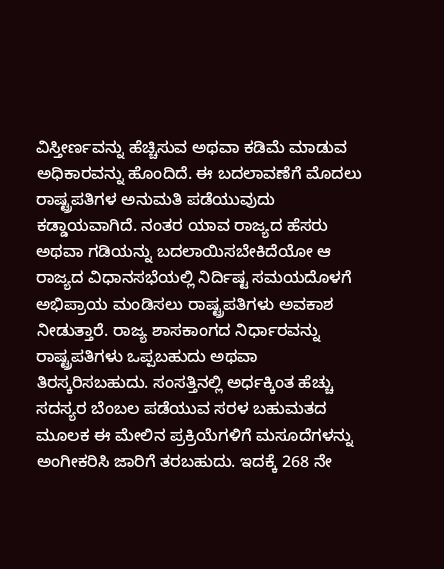ವಿಸ್ತೀರ್ಣವನ್ನು ಹೆಚ್ಚಿಸುವ ಅಥವಾ ಕಡಿಮೆ ಮಾಡುವ ಅಧಿಕಾರವನ್ನು ಹೊಂದಿದೆ. ಈ ಬದಲಾವಣೆಗೆ ಮೊದಲು ರಾಷ್ಟ್ರಪತಿಗಳ ಅನುಮತಿ ಪಡೆಯುವುದು ಕಡ್ಡಾಯವಾಗಿದೆ. ನಂತರ ಯಾವ ರಾಜ್ಯದ ಹೆಸರು ಅಥವಾ ಗಡಿಯನ್ನು ಬದಲಾಯಿಸಬೇಕಿದೆಯೋ ಆ ರಾಜ್ಯದ ವಿಧಾನಸಭೆಯಲ್ಲಿ ನಿರ್ದಿಷ್ಟ ಸಮಯದೊಳಗೆ ಅಭಿಪ್ರಾಯ ಮಂಡಿಸಲು ರಾಷ್ಟ್ರಪತಿಗಳು ಅವಕಾಶ ನೀಡುತ್ತಾರೆ. ರಾಜ್ಯ ಶಾಸಕಾಂಗದ ನಿರ್ಧಾರವನ್ನು ರಾಷ್ಟ್ರಪತಿಗಳು ಒಪ್ಪಬಹುದು ಅಥವಾ ತಿರಸ್ಕರಿಸಬಹುದು. ಸಂಸತ್ತಿನಲ್ಲಿ ಅರ್ಧಕ್ಕಿಂತ ಹೆಚ್ಚು ಸದಸ್ಯರ ಬೆಂಬಲ ಪಡೆಯುವ ಸರಳ ಬಹುಮತದ ಮೂಲಕ ಈ ಮೇಲಿನ ಪ್ರಕ್ರಿಯೆಗಳಿಗೆ ಮಸೂದೆಗಳನ್ನು ಅಂಗೀಕರಿಸಿ ಜಾರಿಗೆ ತರಬಹುದು. ಇದಕ್ಕೆ 268 ನೇ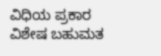ವಿಧಿಯ ಪ್ರಕಾರ ವಿಶೇಷ ಬಹುಮತ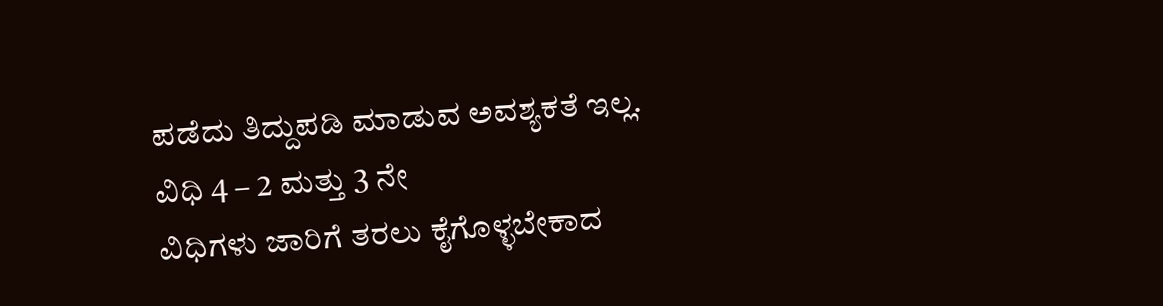ಪಡೆದು ತಿದ್ದುಪಡಿ ಮಾಡುವ ಅವಶ್ಯಕತೆ ಇಲ್ಲ.
ವಿಧಿ 4 – 2 ಮತ್ತು 3 ನೇ
ವಿಧಿಗಳು ಜಾರಿಗೆ ತರಲು ಕೈಗೊಳ್ಳಬೇಕಾದ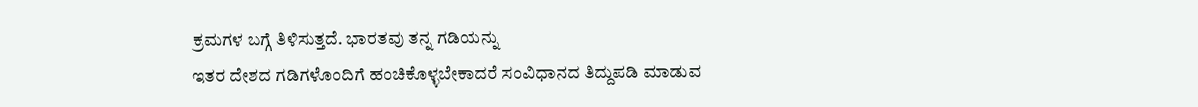ಕ್ರಮಗಳ ಬಗ್ಗೆ ತಿಳಿಸುತ್ತದೆ. ಭಾರತವು ತನ್ನ ಗಡಿಯನ್ನು
ಇತರ ದೇಶದ ಗಡಿಗಳೊಂದಿಗೆ ಹಂಚಿಕೊಳ್ಳಬೇಕಾದರೆ ಸಂವಿಧಾನದ ತಿದ್ದುಪಡಿ ಮಾಡುವ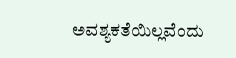ಅವಶ್ಯಕತೆಯಿಲ್ಲವೆಂದು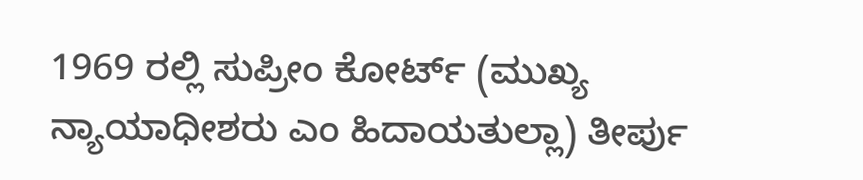1969 ರಲ್ಲಿ ಸುಪ್ರೀಂ ಕೋರ್ಟ್ (ಮುಖ್ಯ
ನ್ಯಾಯಾಧೀಶರು ಎಂ ಹಿದಾಯತುಲ್ಲಾ) ತೀರ್ಪು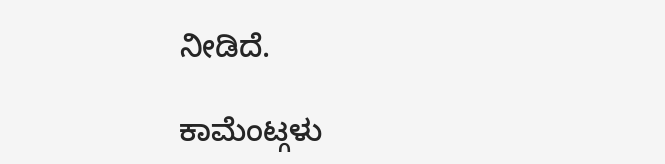ನೀಡಿದೆ.

ಕಾಮೆಂಟ್ಗಳು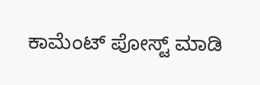ಕಾಮೆಂಟ್ ಪೋಸ್ಟ್ ಮಾಡಿ